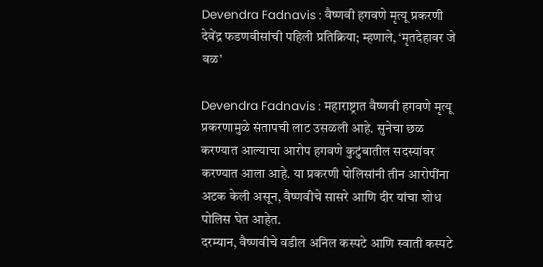Devendra Fadnavis : वैष्णवी हगवणे मृत्यू प्रकरणी देवेंद्र फडणवीसांची पहिली प्रतिक्रिया; म्हणाले, ‘मृतदेहावर जे वळ’

Devendra Fadnavis : महाराष्ट्रात वैष्णवी हगवणे मृत्यू प्रकरणामुळे संतापची लाट उसळली आहे. सुनेचा छळ करण्यात आल्याचा आरोप हगवणे कुटुंबातील सदस्यांवर करण्यात आला आहे. या प्रकरणी पोलिसांनी तीन आरोपींना अटक केली असून, वैष्णवीचे सासरे आणि दीर यांचा शोध पोलिस घेत आहेत.
दरम्यान, वैष्णवीचे वडील अनिल कस्पटे आणि स्वाती कस्पटे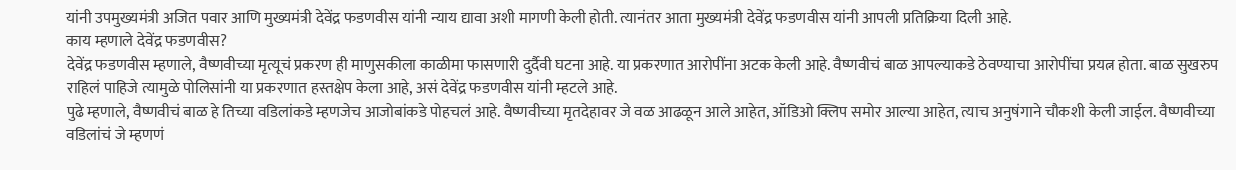यांनी उपमुख्यमंत्री अजित पवार आणि मुख्यमंत्री देवेंद्र फडणवीस यांनी न्याय द्यावा अशी मागणी केली होती. त्यानंतर आता मुख्यमंत्री देवेंद्र फडणवीस यांनी आपली प्रतिक्रिया दिली आहे.
काय म्हणाले देवेंद्र फडणवीस?
देवेंद्र फडणवीस म्हणाले, वैष्णवीच्या मृत्यूचं प्रकरण ही माणुसकीला काळीमा फासणारी दुर्दैवी घटना आहे. या प्रकरणात आरोपींना अटक केली आहे. वैष्णवीचं बाळ आपल्याकडे ठेवण्याचा आरोपींचा प्रयत्न होता. बाळ सुखरुप राहिलं पाहिजे त्यामुळे पोलिसांनी या प्रकरणात हस्तक्षेप केला आहे, असं देवेंद्र फडणवीस यांनी म्हटले आहे.
पुढे म्हणाले, वैष्णवीचं बाळ हे तिच्या वडिलांकडे म्हणजेच आजोबांकडे पोहचलं आहे. वैष्णवीच्या मृतदेहावर जे वळ आढळून आले आहेत, ऑडिओ क्लिप समोर आल्या आहेत, त्याच अनुषंगाने चौकशी केली जाईल. वैष्णवीच्या वडिलांचं जे म्हणणं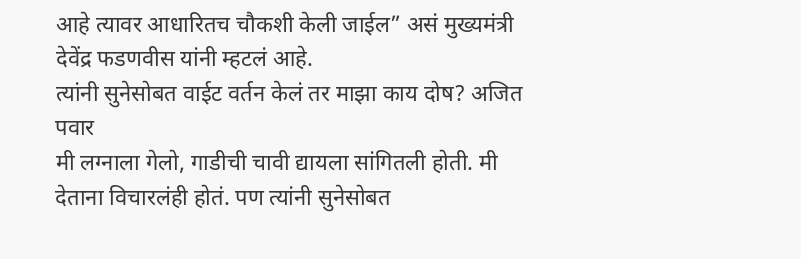आहे त्यावर आधारितच चौकशी केली जाईल” असं मुख्यमंत्री देवेंद्र फडणवीस यांनी म्हटलं आहे.
त्यांनी सुनेसोबत वाईट वर्तन केलं तर माझा काय दोष? अजित पवार
मी लग्नाला गेलो, गाडीची चावी द्यायला सांगितली होती. मी देताना विचारलंही होतं. पण त्यांनी सुनेसोबत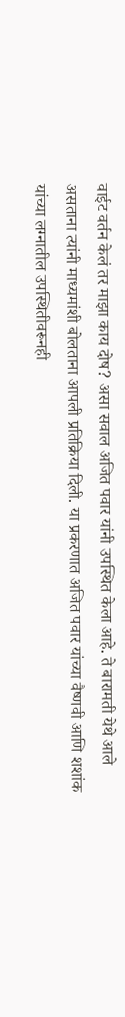वाईट वर्तन केलं तर माझा काय दोष? असा सवाल अजित पवार यांनी उपस्थित केला आहे. ते बारामती येथे आले असताना त्यांनी माध्यमांशी बोलताना आपली प्रतिक्रिया दिली. या प्रकरणात अजित पवार यांच्या वैष्णवी आणि शशांक यांच्या लग्नातील उपस्थितीवरूनही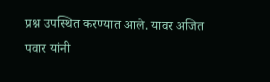प्रश्न उपस्थित करण्यात आले. यावर अजित पवार यांनी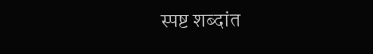स्पष्ट शब्दांत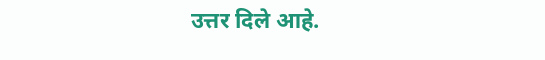उत्तर दिले आहे.